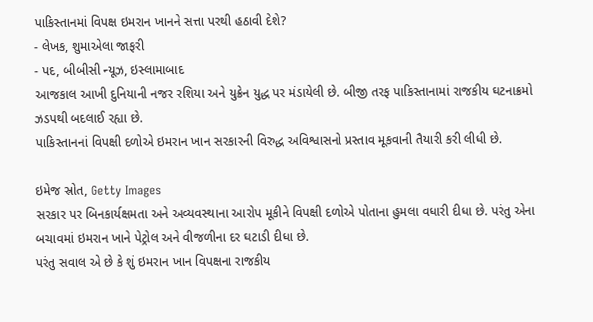પાકિસ્તાનમાં વિપક્ષ ઇમરાન ખાનને સત્તા પરથી હઠાવી દેશે?
- લેખક, શુમાએલા જાફરી
- પદ, બીબીસી ન્યૂઝ, ઇસ્લામાબાદ
આજકાલ આખી દુનિયાની નજર રશિયા અને યુક્રેન યુદ્ધ પર મંડાયેલી છે. બીજી તરફ પાકિસ્તાનામાં રાજકીય ઘટનાક્રમો ઝડપથી બદલાઈ રહ્યા છે.
પાકિસ્તાનનાં વિપક્ષી દળોએ ઇમરાન ખાન સરકારની વિરુદ્ધ અવિશ્વાસનો પ્રસ્તાવ મૂકવાની તૈયારી કરી લીધી છે.

ઇમેજ સ્રોત, Getty Images
સરકાર પર બિનકાર્યક્ષમતા અને અવ્યવસ્થાના આરોપ મૂકીને વિપક્ષી દળોએ પોતાના હુમલા વધારી દીધા છે. પરંતુ એના બચાવમાં ઇમરાન ખાને પેટ્રોલ અને વીજળીના દર ઘટાડી દીધા છે.
પરંતુ સવાલ એ છે કે શું ઇમરાન ખાન વિપક્ષના રાજકીય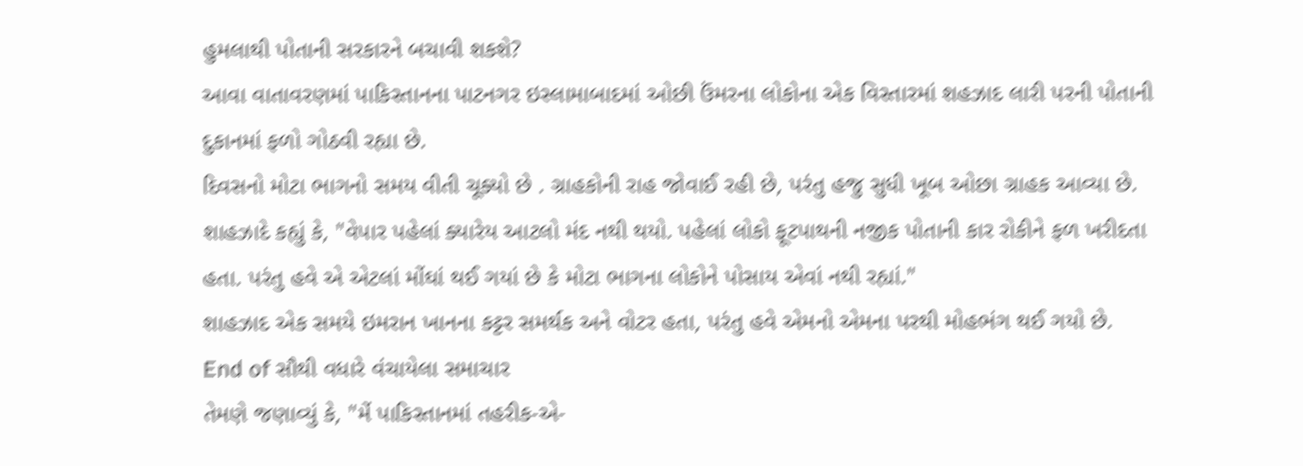હુમલાથી પોતાની સરકારને બચાવી શકશે?
આવા વાતાવરણમાં પાકિસ્તાનના પાટનગર ઇસ્લામાબાદમાં ઓછી ઉંમરના લોકોના એક વિસ્તારમાં શહઝાદ લારી પરની પોતાની દુકાનમાં ફળો ગોઠવી રહ્યા છે.
દિવસનો મોટા ભાગનો સમય વીતી ચૂક્યો છે . ગ્રાહકોની રાહ જોવાઈ રહી છે, પરંતુ હજુ સુધી ખૂબ ઓછા ગ્રાહક આવ્યા છે.
શાહઝાદે કહ્યું કે, "વેપાર પહેલાં ક્યારેય આટલો મંદ નથી થયો. પહેલાં લોકો ફૂટપાથની નજીક પોતાની કાર રોકીને ફળ ખરીદતા હતા. પરંતુ હવે એ એટલાં મોંઘાં થઈ ગયાં છે કે મોટા ભાગના લોકોને પોસાય એવાં નથી રહ્યાં."
શાહઝાદ એક સમયે ઇમરાન ખાનના કટ્ટર સમર્થક અને વોટર હતા, પરંતુ હવે એમનો એમના પરથી મોહભંગ થઈ ગયો છે.
End of સૌથી વધારે વંચાયેલા સમાચાર
તેમણે જણાવ્યું કે, "મેં પાકિસ્તાનમાં તહરીક-એ-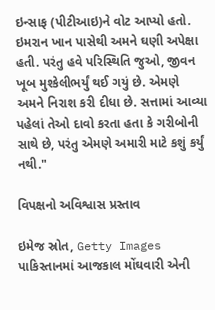ઇન્સાફ (પીટીઆઇ)ને વોટ આપ્યો હતો. ઇમરાન ખાન પાસેથી અમને ઘણી અપેક્ષા હતી. પરંતુ હવે પરિસ્થિતિ જુઓ, જીવન ખૂબ મુશ્કેલીભર્યું થઈ ગયું છે. એમણે અમને નિરાશ કરી દીધા છે. સત્તામાં આવ્યા પહેલાં તેઓ દાવો કરતા હતા કે ગરીબોની સાથે છે, પરંતુ એમણે અમારી માટે કશું કર્યું નથી."

વિપક્ષનો અવિશ્વાસ પ્રસ્તાવ

ઇમેજ સ્રોત, Getty Images
પાકિસ્તાનમાં આજકાલ મોંઘવારી એની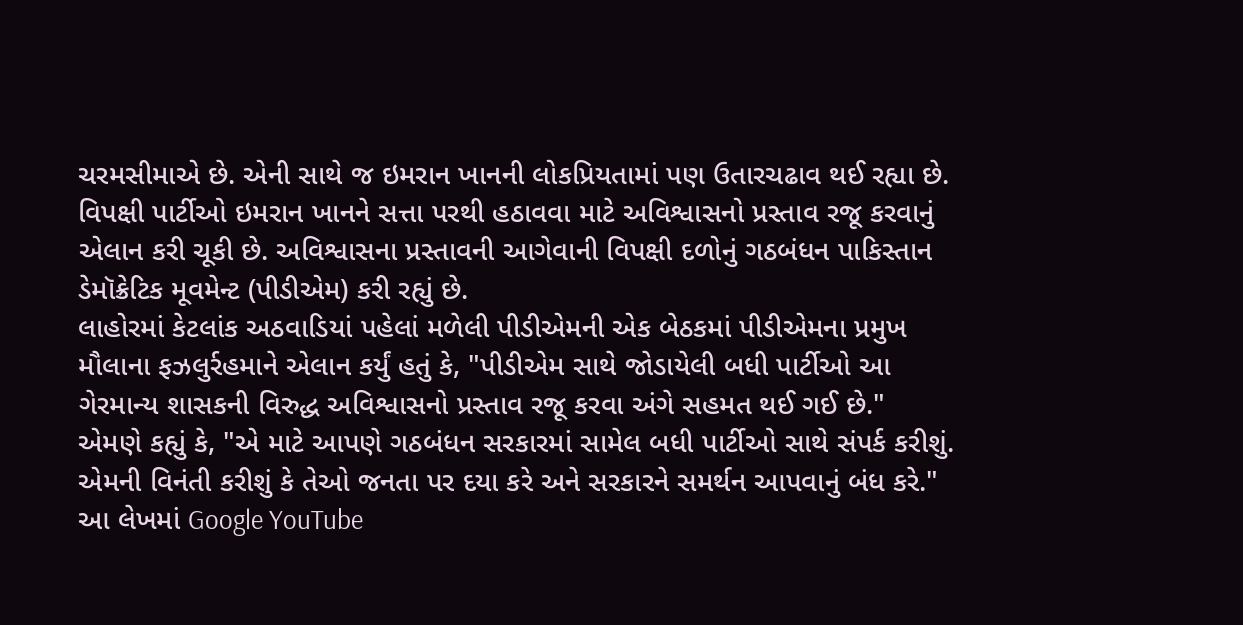ચરમસીમાએ છે. એની સાથે જ ઇમરાન ખાનની લોકપ્રિયતામાં પણ ઉતારચઢાવ થઈ રહ્યા છે.
વિપક્ષી પાર્ટીઓ ઇમરાન ખાનને સત્તા પરથી હઠાવવા માટે અવિશ્વાસનો પ્રસ્તાવ રજૂ કરવાનું એલાન કરી ચૂકી છે. અવિશ્વાસના પ્રસ્તાવની આગેવાની વિપક્ષી દળોનું ગઠબંધન પાકિસ્તાન ડેમૉક્રેટિક મૂવમેન્ટ (પીડીએમ) કરી રહ્યું છે.
લાહોરમાં કેટલાંક અઠવાડિયાં પહેલાં મળેલી પીડીએમની એક બેઠકમાં પીડીએમના પ્રમુખ મૌલાના ફઝલુર્રહમાને એલાન કર્યું હતું કે, "પીડીએમ સાથે જોડાયેલી બધી પાર્ટીઓ આ ગેરમાન્ય શાસકની વિરુદ્ધ અવિશ્વાસનો પ્રસ્તાવ રજૂ કરવા અંગે સહમત થઈ ગઈ છે."
એમણે કહ્યું કે, "એ માટે આપણે ગઠબંધન સરકારમાં સામેલ બધી પાર્ટીઓ સાથે સંપર્ક કરીશું. એમની વિનંતી કરીશું કે તેઓ જનતા પર દયા કરે અને સરકારને સમર્થન આપવાનું બંધ કરે."
આ લેખમાં Google YouTube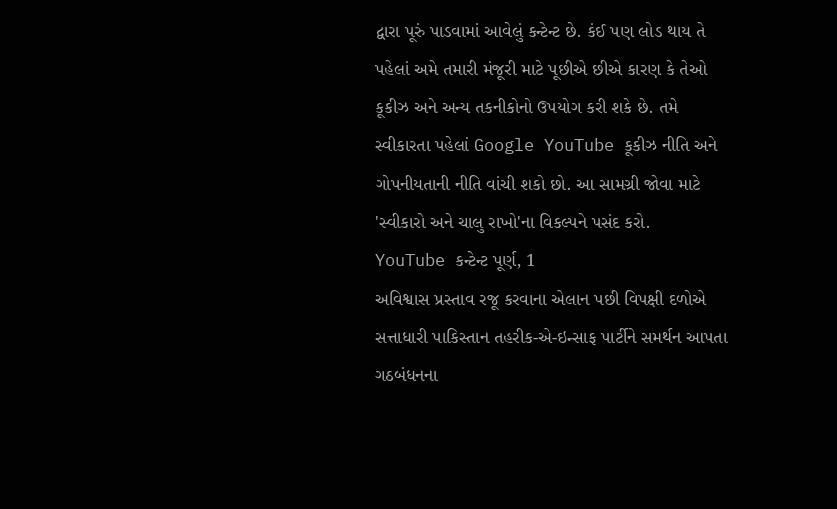દ્વારા પૂરું પાડવામાં આવેલું કન્ટેન્ટ છે. કંઈ પણ લોડ થાય તે પહેલાં અમે તમારી મંજૂરી માટે પૂછીએ છીએ કારણ કે તેઓ કૂકીઝ અને અન્ય તકનીકોનો ઉપયોગ કરી શકે છે. તમે સ્વીકારતા પહેલાં Google YouTube કૂકીઝ નીતિ અને ગોપનીયતાની નીતિ વાંચી શકો છો. આ સામગ્રી જોવા માટે 'સ્વીકારો અને ચાલુ રાખો'ના વિકલ્પને પસંદ કરો.
YouTube કન્ટેન્ટ પૂર્ણ, 1
અવિશ્વાસ પ્રસ્તાવ રજૂ કરવાના એલાન પછી વિપક્ષી દળોએ સત્તાધારી પાકિસ્તાન તહરીક-એ-ઇન્સાફ પાર્ટીને સમર્થન આપતા ગઠબંધનના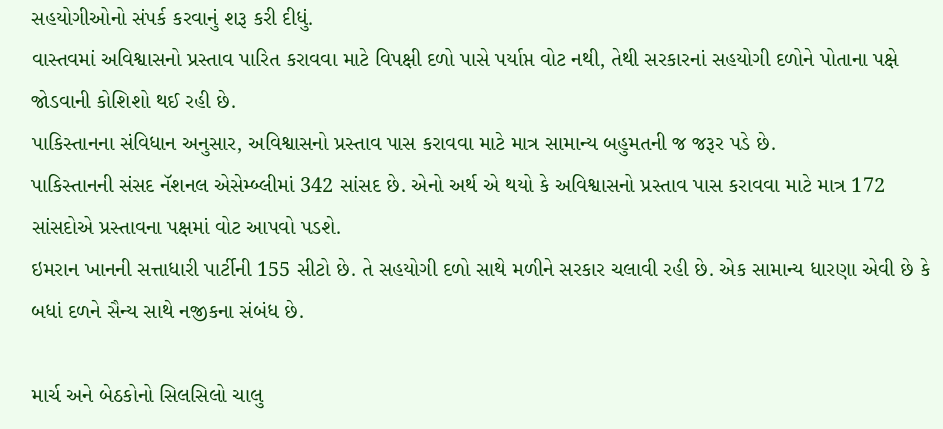સહયોગીઓનો સંપર્ક કરવાનું શરૂ કરી દીધું.
વાસ્તવમાં અવિશ્વાસનો પ્રસ્તાવ પારિત કરાવવા માટે વિપક્ષી દળો પાસે પર્યાપ્ત વોટ નથી, તેથી સરકારનાં સહયોગી દળોને પોતાના પક્ષે જોડવાની કોશિશો થઈ રહી છે.
પાકિસ્તાનના સંવિધાન અનુસાર, અવિશ્વાસનો પ્રસ્તાવ પાસ કરાવવા માટે માત્ર સામાન્ય બહુમતની જ જરૂર પડે છે.
પાકિસ્તાનની સંસદ નૅશનલ એસેમ્બ્લીમાં 342 સાંસદ છે. એનો અર્થ એ થયો કે અવિશ્વાસનો પ્રસ્તાવ પાસ કરાવવા માટે માત્ર 172 સાંસદોએ પ્રસ્તાવના પક્ષમાં વોટ આપવો પડશે.
ઇમરાન ખાનની સત્તાધારી પાર્ટીની 155 સીટો છે. તે સહયોગી દળો સાથે મળીને સરકાર ચલાવી રહી છે. એક સામાન્ય ધારણા એવી છે કે બધાં દળને સૈન્ય સાથે નજીકના સંબંધ છે.

માર્ચ અને બેઠકોનો સિલસિલો ચાલુ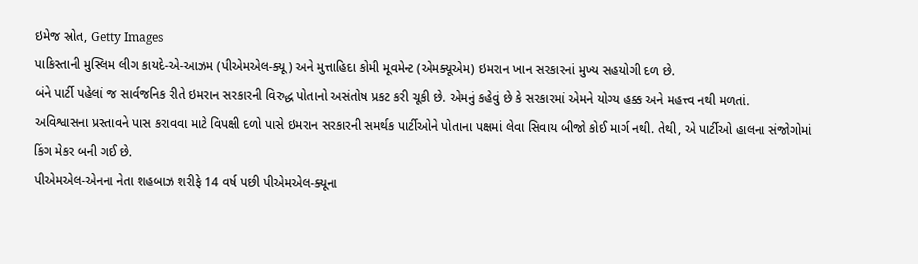ઇમેજ સ્રોત, Getty Images
પાકિસ્તાની મુસ્લિમ લીગ કાયદે-એ-આઝમ (પીએમએલ-ક્યૂ) અને મુત્તાહિદા કોમી મૂવમેન્ટ (એમક્યૂએમ) ઇમરાન ખાન સરકારનાં મુખ્ય સહયોગી દળ છે.
બંને પાર્ટી પહેલાં જ સાર્વજનિક રીતે ઇમરાન સરકારની વિરુદ્ધ પોતાનો અસંતોષ પ્રકટ કરી ચૂકી છે. એમનું કહેવું છે કે સરકારમાં એમને યોગ્ય હક્ક અને મહત્ત્વ નથી મળતાં.
અવિશ્વાસના પ્રસ્તાવને પાસ કરાવવા માટે વિપક્ષી દળો પાસે ઇમરાન સરકારની સમર્થક પાર્ટીઓને પોતાના પક્ષમાં લેવા સિવાય બીજો કોઈ માર્ગ નથી. તેથી, એ પાર્ટીઓ હાલના સંજોગોમાં કિંગ મેકર બની ગઈ છે.
પીએમએલ-એનના નેતા શહબાઝ શરીફે 14 વર્ષ પછી પીએમએલ-ક્યૂના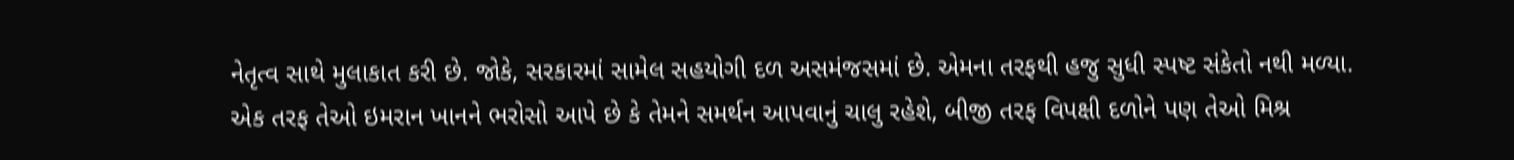નેતૃત્વ સાથે મુલાકાત કરી છે. જોકે, સરકારમાં સામેલ સહયોગી દળ અસમંજસમાં છે. એમના તરફથી હજુ સુધી સ્પષ્ટ સંકેતો નથી મળ્યા.
એક તરફ તેઓ ઇમરાન ખાનને ભરોસો આપે છે કે તેમને સમર્થન આપવાનું ચાલુ રહેશે, બીજી તરફ વિપક્ષી દળોને પણ તેઓ મિશ્ર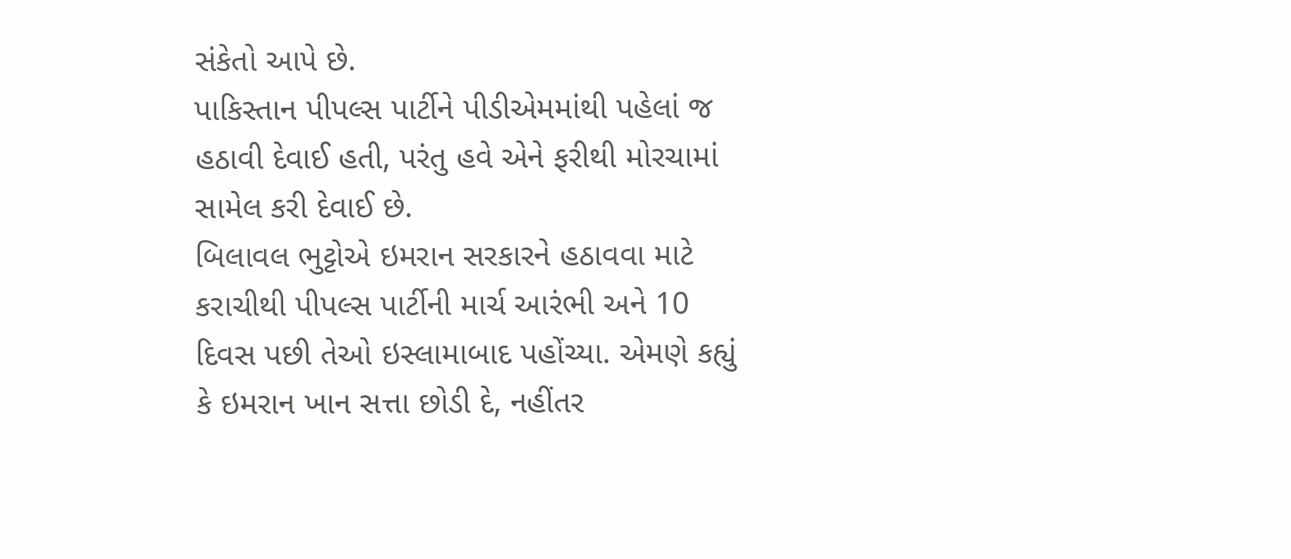સંકેતો આપે છે.
પાકિસ્તાન પીપલ્સ પાર્ટીને પીડીએમમાંથી પહેલાં જ હઠાવી દેવાઈ હતી, પરંતુ હવે એને ફરીથી મોરચામાં સામેલ કરી દેવાઈ છે.
બિલાવલ ભુટ્ટોએ ઇમરાન સરકારને હઠાવવા માટે કરાચીથી પીપલ્સ પાર્ટીની માર્ચ આરંભી અને 10 દિવસ પછી તેઓ ઇસ્લામાબાદ પહોંચ્યા. એમણે કહ્યું કે ઇમરાન ખાન સત્તા છોડી દે, નહીંતર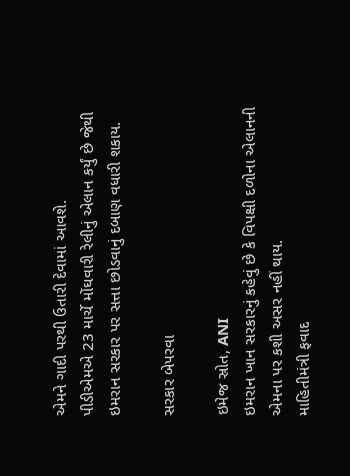એમને ગાદી પરથી ઉતારી દેવામાં આવશે.
પીડીએમએ 23 માર્ચે મોંઘવારી રેલીનું એલાન કર્યું છે જેથી ઇમરાન સરકાર પર સત્તા છોડવાનું દબાણ વધારી શકાય.

સરકાર બેપરવા

ઇમેજ સ્રોત, ANI
ઇમરાન ખાન સરકારનું કહેવું છે કે વિપક્ષી દળોના એલાનની એમના પર કશી અસર નહીં થાય.
માહિતીમંત્રી ફવાદ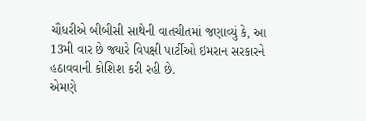ચૌધરીએ બીબીસી સાથેની વાતચીતમાં જણાવ્યું કે, આ 13મી વાર છે જ્યારે વિપક્ષી પાર્ટીઓ ઇમરાન સરકારને હઠાવવાની કોશિશ કરી રહી છે.
એમણે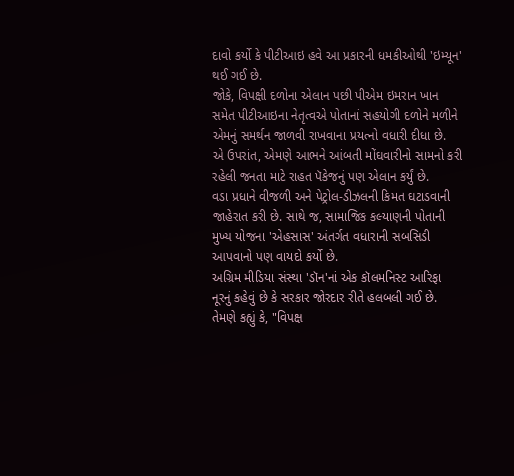દાવો કર્યો કે પીટીઆઇ હવે આ પ્રકારની ધમકીઓથી 'ઇમ્યૂન' થઈ ગઈ છે.
જોકે, વિપક્ષી દળોના એલાન પછી પીએમ ઇમરાન ખાન સમેત પીટીઆઇના નેતૃત્વએ પોતાનાં સહયોગી દળોને મળીને એમનું સમર્થન જાળવી રાખવાના પ્રયત્નો વધારી દીધા છે.
એ ઉપરાંત, એમણે આભને આંબતી મોંઘવારીનો સામનો કરી રહેલી જનતા માટે રાહત પૅકેજનું પણ એલાન કર્યું છે.
વડા પ્રધાને વીજળી અને પેટ્રોલ-ડીઝલની કિમત ઘટાડવાની જાહેરાત કરી છે. સાથે જ, સામાજિક કલ્યાણની પોતાની મુખ્ય યોજના 'એહસાસ' અંતર્ગત વધારાની સબસિડી આપવાનો પણ વાયદો કર્યો છે.
અગ્રિમ મીડિયા સંસ્થા 'ડૉન'નાં એક કૉલમનિસ્ટ આરિફા નૂરનું કહેવું છે કે સરકાર જોરદાર રીતે હલબલી ગઈ છે.
તેમણે કહ્યું કે, "વિપક્ષ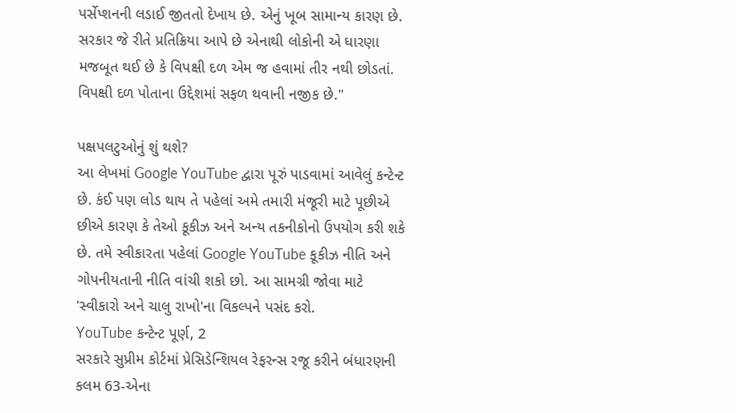પર્સેપ્શનની લડાઈ જીતતો દેખાય છે. એનું ખૂબ સામાન્ય કારણ છે. સરકાર જે રીતે પ્રતિક્રિયા આપે છે એનાથી લોકોની એ ધારણા મજબૂત થઈ છે કે વિપક્ષી દળ એમ જ હવામાં તીર નથી છોડતાં. વિપક્ષી દળ પોતાના ઉદ્દેશમાં સફળ થવાની નજીક છે."

પક્ષપલટુઓનું શું થશે?
આ લેખમાં Google YouTube દ્વારા પૂરું પાડવામાં આવેલું કન્ટેન્ટ છે. કંઈ પણ લોડ થાય તે પહેલાં અમે તમારી મંજૂરી માટે પૂછીએ છીએ કારણ કે તેઓ કૂકીઝ અને અન્ય તકનીકોનો ઉપયોગ કરી શકે છે. તમે સ્વીકારતા પહેલાં Google YouTube કૂકીઝ નીતિ અને ગોપનીયતાની નીતિ વાંચી શકો છો. આ સામગ્રી જોવા માટે 'સ્વીકારો અને ચાલુ રાખો'ના વિકલ્પને પસંદ કરો.
YouTube કન્ટેન્ટ પૂર્ણ, 2
સરકારે સુપ્રીમ કોર્ટમાં પ્રેસિડેન્શિયલ રેફરન્સ રજૂ કરીને બંધારણની કલમ 63-એના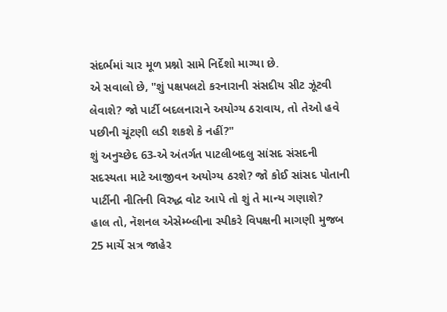સંદર્ભમાં ચાર મૂળ પ્રશ્નો સામે નિર્દેશો માગ્યા છે.
એ સવાલો છે, "શું પક્ષપલટો કરનારાની સંસદીય સીટ ઝૂંટવી લેવાશે? જો પાર્ટી બદલનારાને અયોગ્ય ઠરાવાય, તો તેઓ હવે પછીની ચૂંટણી લડી શકશે કે નહીં?"
શું અનુચ્છેદ 63-એ અંતર્ગત પાટલીબદલુ સાંસદ સંસદની સદસ્યતા માટે આજીવન અયોગ્ય ઠરશે? જો કોઈ સાંસદ પોતાની પાર્ટીની નીતિની વિરુદ્ધ વોટ આપે તો શું તે માન્ય ગણાશે?
હાલ તો, નૅશનલ એસેમ્બ્લીના સ્પીકરે વિપક્ષની માગણી મુજબ 25 માર્ચે સત્ર જાહેર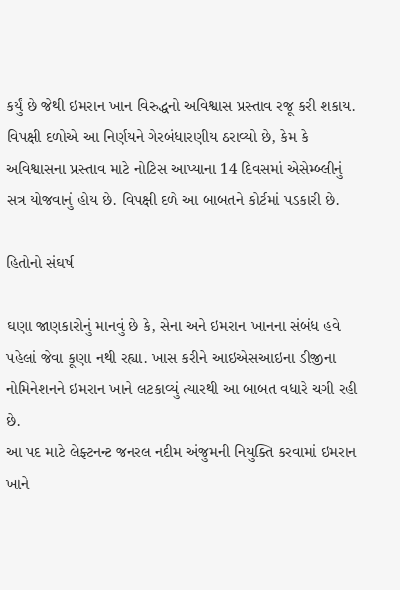કર્યું છે જેથી ઇમરાન ખાન વિરુદ્ધનો અવિશ્વાસ પ્રસ્તાવ રજૂ કરી શકાય.
વિપક્ષી દળોએ આ નિર્ણયને ગેરબંધારણીય ઠરાવ્યો છે, કેમ કે અવિશ્વાસના પ્રસ્તાવ માટે નોટિસ આપ્યાના 14 દિવસમાં એસેમ્બ્લીનું સત્ર યોજવાનું હોય છે. વિપક્ષી દળે આ બાબતને કોર્ટમાં પડકારી છે.

હિતોનો સંઘર્ષ

ઘણા જાણકારોનું માનવું છે કે, સેના અને ઇમરાન ખાનના સંબંધ હવે પહેલાં જેવા કૂણા નથી રહ્યા. ખાસ કરીને આઇએસઆઇના ડીજીના નોમિનેશનને ઇમરાન ખાને લટકાવ્યું ત્યારથી આ બાબત વધારે ચગી રહી છે.
આ પદ માટે લેફ્ટનન્ટ જનરલ નદીમ અંજુમની નિયુક્તિ કરવામાં ઇમરાન ખાને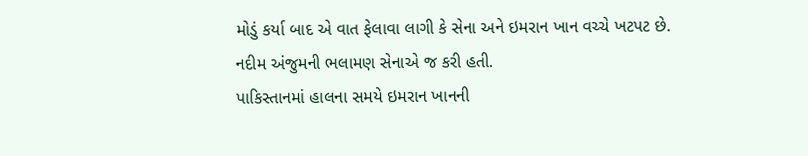મોડું કર્યા બાદ એ વાત ફેલાવા લાગી કે સેના અને ઇમરાન ખાન વચ્ચે ખટપટ છે. નદીમ અંજુમની ભલામણ સેનાએ જ કરી હતી.
પાકિસ્તાનમાં હાલના સમયે ઇમરાન ખાનની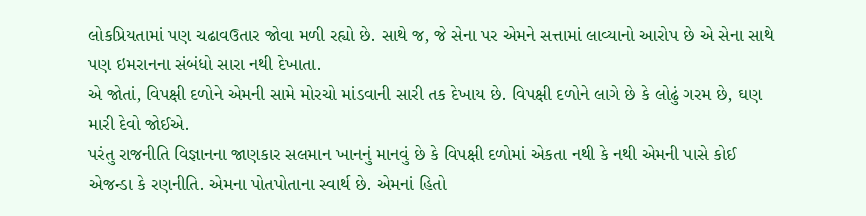લોકપ્રિયતામાં પણ ચઢાવઉતાર જોવા મળી રહ્યો છે. સાથે જ, જે સેના પર એમને સત્તામાં લાવ્યાનો આરોપ છે એ સેના સાથે પણ ઇમરાનના સંબંધો સારા નથી દેખાતા.
એ જોતાં, વિપક્ષી દળોને એમની સામે મોરચો માંડવાની સારી તક દેખાય છે. વિપક્ષી દળોને લાગે છે કે લોઢું ગરમ છે, ઘણ મારી દેવો જોઈએ.
પરંતુ રાજનીતિ વિજ્ઞાનના જાણકાર સલમાન ખાનનું માનવું છે કે વિપક્ષી દળોમાં એકતા નથી કે નથી એમની પાસે કોઈ એજન્ડા કે રણનીતિ. એમના પોતપોતાના સ્વાર્થ છે. એમનાં હિતો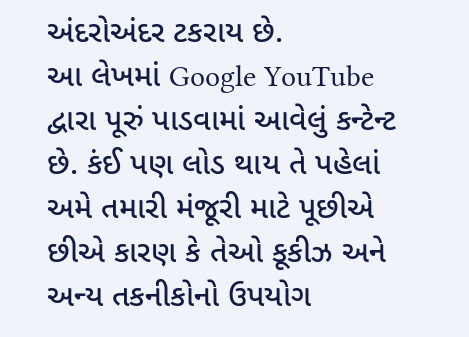અંદરોઅંદર ટકરાય છે.
આ લેખમાં Google YouTube દ્વારા પૂરું પાડવામાં આવેલું કન્ટેન્ટ છે. કંઈ પણ લોડ થાય તે પહેલાં અમે તમારી મંજૂરી માટે પૂછીએ છીએ કારણ કે તેઓ કૂકીઝ અને અન્ય તકનીકોનો ઉપયોગ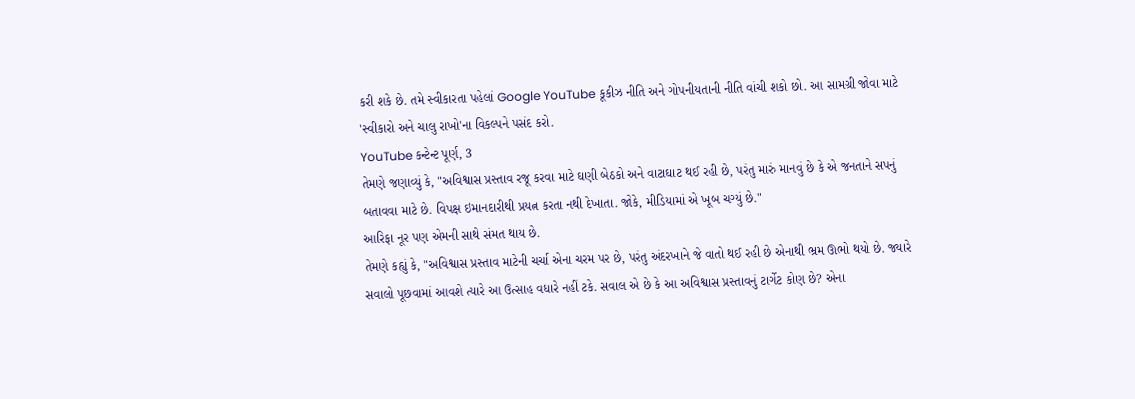કરી શકે છે. તમે સ્વીકારતા પહેલાં Google YouTube કૂકીઝ નીતિ અને ગોપનીયતાની નીતિ વાંચી શકો છો. આ સામગ્રી જોવા માટે 'સ્વીકારો અને ચાલુ રાખો'ના વિકલ્પને પસંદ કરો.
YouTube કન્ટેન્ટ પૂર્ણ, 3
તેમણે જણાવ્યું કે, "અવિશ્વાસ પ્રસ્તાવ રજૂ કરવા માટે ઘણી બેઠકો અને વાટાઘાટ થઈ રહી છે, પરંતુ મારું માનવું છે કે એ જનતાને સપનું બતાવવા માટે છે. વિપક્ષ ઇમાનદારીથી પ્રયત્ન કરતા નથી દેખાતા. જોકે, મીડિયામાં એ ખૂબ ચગ્યું છે."
આરિફા નૂર પણ એમની સાથે સંમત થાય છે.
તેમણે કહ્યું કે, "અવિશ્વાસ પ્રસ્તાવ માટેની ચર્ચા એના ચરમ પર છે, પરંતુ અંદરખાને જે વાતો થઈ રહી છે એનાથી ભ્રમ ઊભો થયો છે. જ્યારે સવાલો પૂછવામાં આવશે ત્યારે આ ઉત્સાહ વધારે નહીં ટકે. સવાલ એ છે કે આ અવિશ્વાસ પ્રસ્તાવનું ટાર્ગેટ કોણ છે? એના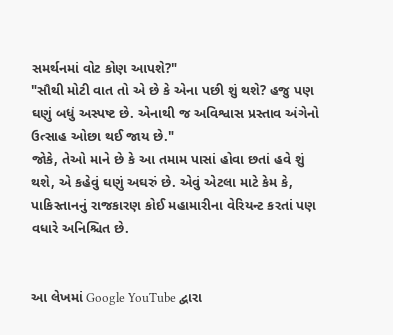સમર્થનમાં વોટ કોણ આપશે?"
"સૌથી મોટી વાત તો એ છે કે એના પછી શું થશે? હજુ પણ ઘણું બધું અસ્પષ્ટ છે. એનાથી જ અવિશ્વાસ પ્રસ્તાવ અંગેનો ઉત્સાહ ઓછા થઈ જાય છે."
જોકે, તેઓ માને છે કે આ તમામ પાસાં હોવા છતાં હવે શું થશે, એ કહેવું ઘણું અઘરું છે. એવું એટલા માટે કેમ કે, પાકિસ્તાનનું રાજકારણ કોઈ મહામારીના વેરિયન્ટ કરતાં પણ વધારે અનિશ્ચિત છે.


આ લેખમાં Google YouTube દ્વારા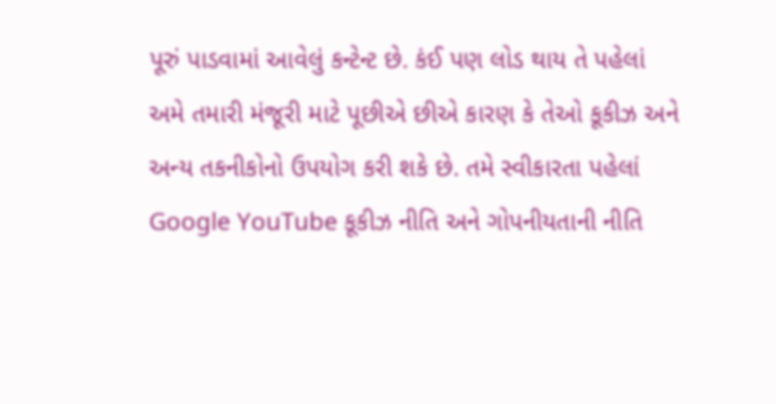પૂરું પાડવામાં આવેલું કન્ટેન્ટ છે. કંઈ પણ લોડ થાય તે પહેલાં અમે તમારી મંજૂરી માટે પૂછીએ છીએ કારણ કે તેઓ કૂકીઝ અને અન્ય તકનીકોનો ઉપયોગ કરી શકે છે. તમે સ્વીકારતા પહેલાં Google YouTube કૂકીઝ નીતિ અને ગોપનીયતાની નીતિ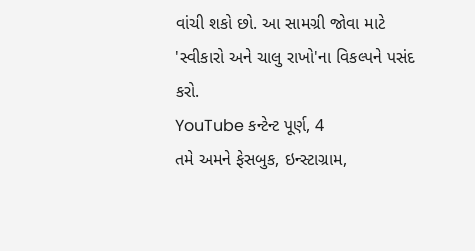વાંચી શકો છો. આ સામગ્રી જોવા માટે 'સ્વીકારો અને ચાલુ રાખો'ના વિકલ્પને પસંદ કરો.
YouTube કન્ટેન્ટ પૂર્ણ, 4
તમે અમને ફેસબુક, ઇન્સ્ટાગ્રામ,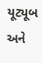યૂટ્યૂબ અને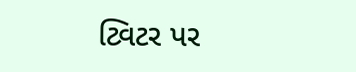ટ્વિટર પર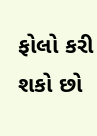ફોલો કરી શકો છો